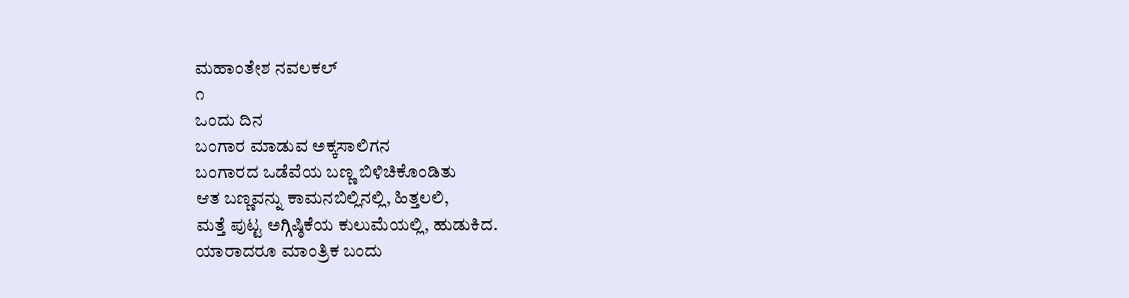ಮಹಾಂತೇಶ ನವಲಕಲ್
೧
ಒಂದು ದಿನ
ಬಂಗಾರ ಮಾಡುವ ಅಕ್ಕಸಾಲಿಗನ
ಬಂಗಾರದ ಒಡೆವೆಯ ಬಣ್ಣ ಬಿಳಿಚಿಕೊಂಡಿತು
ಆತ ಬಣ್ಣವನ್ನು ಕಾಮನಬಿಲ್ಲಿನಲ್ಲಿ, ಹಿತ್ತಲಲಿ,
ಮತ್ತೆ ಪುಟ್ಟ ಅಗ್ಗಿಷ್ಠಿಕೆಯ ಕುಲುಮೆಯಲ್ಲಿ, ಹುಡುಕಿದ.
ಯಾರಾದರೂ ಮಾಂತ್ರಿಕ ಬಂದು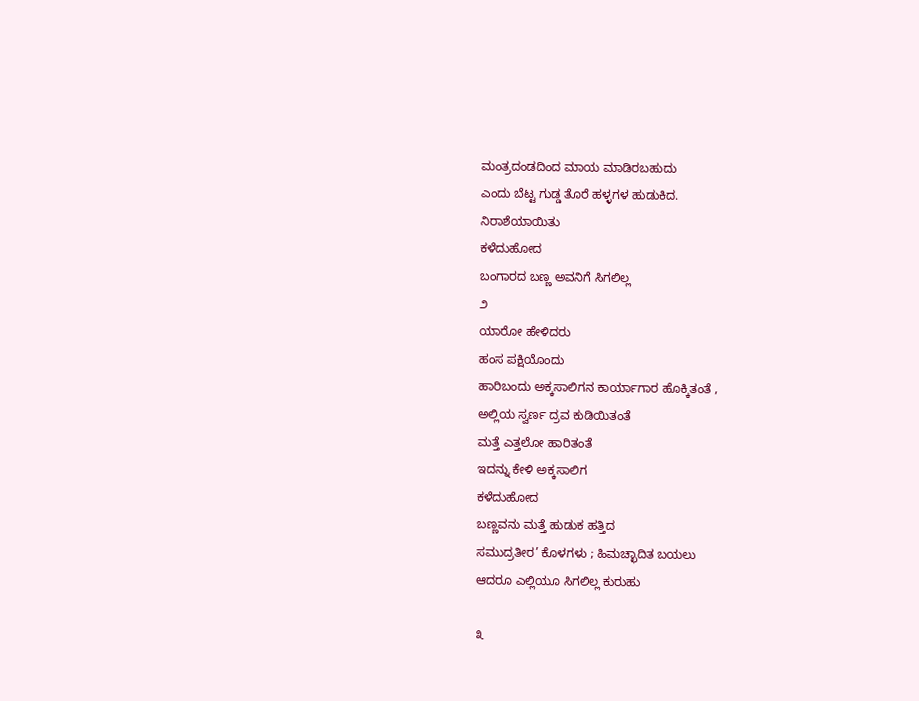ಮಂತ್ರದಂಡದಿಂದ ಮಾಯ ಮಾಡಿರಬಹುದು
ಎಂದು ಬೆಟ್ಟ ಗುಡ್ಡ ತೊರೆ ಹಳ್ಳಗಳ ಹುಡುಕಿದ.
ನಿರಾಶೆಯಾಯಿತು
ಕಳೆದುಹೋದ
ಬಂಗಾರದ ಬಣ್ಣ ಅವನಿಗೆ ಸಿಗಲಿಲ್ಲ
೨
ಯಾರೋ ಹೇಳಿದರು
ಹಂಸ ಪಕ್ಷಿಯೊಂದು
ಹಾರಿಬಂದು ಅಕ್ಕಸಾಲಿಗನ ಕಾರ್ಯಾಗಾರ ಹೊಕ್ಕಿತಂತೆ ,
ಅಲ್ಲಿಯ ಸ್ವರ್ಣ ದ್ರವ ಕುಡಿಯಿತಂತೆ
ಮತ್ತೆ ಎತ್ತಲೋ ಹಾರಿತಂತೆ
ಇದನ್ನು ಕೇಳಿ ಅಕ್ಕಸಾಲಿಗ
ಕಳೆದುಹೋದ
ಬಣ್ಣವನು ಮತ್ತೆ ಹುಡುಕ ಹತ್ತಿದ
ಸಮುದ್ರತೀರ’ ಕೊಳಗಳು ; ಹಿಮಚ್ಛಾದಿತ ಬಯಲು
ಆದರೂ ಎಲ್ಲಿಯೂ ಸಿಗಲಿಲ್ಲ ಕುರುಹು

೩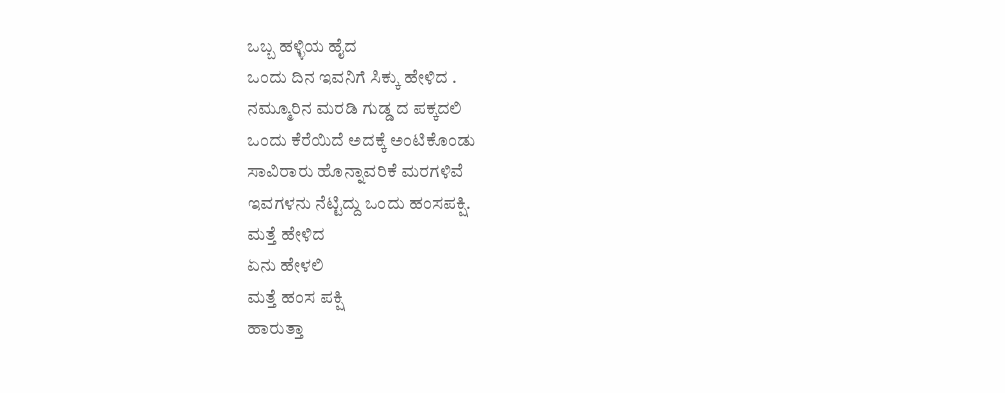ಒಬ್ಬ ಹಳ್ಳಿಯ ಹೈದ
ಒಂದು ದಿನ ಇವನಿಗೆ ಸಿಕ್ಕು ಹೇಳಿದ .
ನಮ್ಮೂರಿನ ಮರಡಿ ಗುಡ್ಡ ದ ಪಕ್ಕದಲಿ
ಒಂದು ಕೆರೆಯಿದೆ ಅದಕ್ಕೆ ಅಂಟಿಕೊಂಡು
ಸಾವಿರಾರು ಹೊನ್ನಾವರಿಕೆ ಮರಗಳಿವೆ
ಇವಗಳನು ನೆಟ್ಟಿದ್ದು ಒಂದು ಹಂಸಪಕ್ಷಿ.
ಮತ್ತೆ ಹೇಳಿದ
ಏನು ಹೇಳಲಿ
ಮತ್ತೆ ಹಂಸ ಪಕ್ಷಿ
ಹಾರುತ್ತಾ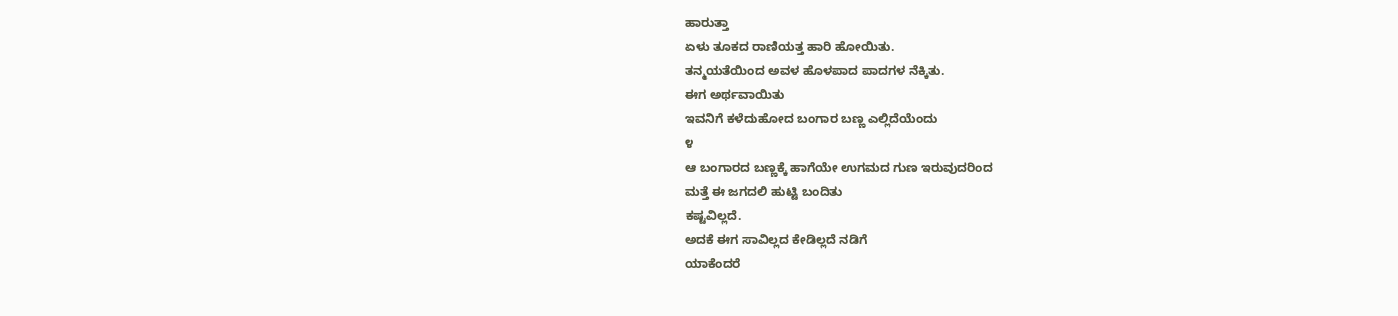ಹಾರುತ್ತಾ
ಏಳು ತೂಕದ ರಾಣಿಯತ್ತ ಹಾರಿ ಹೋಯಿತು.
ತನ್ಮಯತೆಯಿಂದ ಅವಳ ಹೊಳಪಾದ ಪಾದಗಳ ನೆಕ್ಕಿತು.
ಈಗ ಅರ್ಥವಾಯಿತು
ಇವನಿಗೆ ಕಳೆದುಹೋದ ಬಂಗಾರ ಬಣ್ಣ ಎಲ್ಲಿದೆಯೆಂದು
೪
ಆ ಬಂಗಾರದ ಬಣ್ಣಕ್ಕೆ ಹಾಗೆಯೇ ಉಗಮದ ಗುಣ ಇರುವುದರಿಂದ
ಮತ್ತೆ ಈ ಜಗದಲಿ ಹುಟ್ಟಿ ಬಂದಿತು
ಕಷ್ಟವಿಲ್ಲದೆ.
ಅದಕೆ ಈಗ ಸಾವಿಲ್ಲದ ಕೇಡಿಲ್ಲದೆ ನಡಿಗೆ
ಯಾಕೆಂದರೆ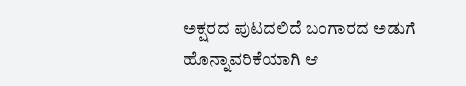ಅಕ್ಷರದ ಪುಟದಲಿದೆ ಬಂಗಾರದ ಅಡುಗೆ
ಹೊನ್ನಾವರಿಕೆಯಾಗಿ ಆ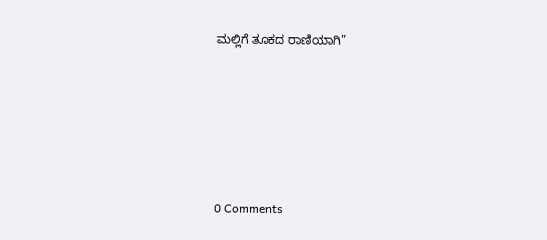ಮಲ್ಲಿಗೆ ತೂಕದ ರಾಣಿಯಾಗಿ”






0 Comments